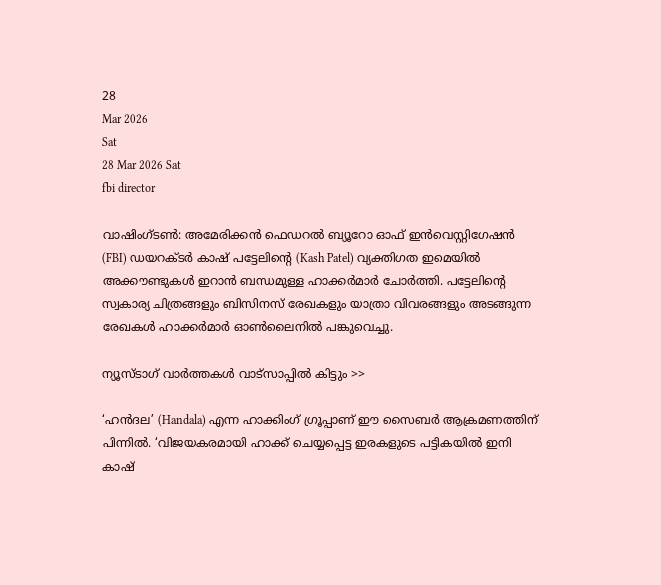28
Mar 2026
Sat
28 Mar 2026 Sat
fbi director

വാഷിംഗ്ടണ്‍: അമേരിക്കന്‍ ഫെഡറല്‍ ബ്യൂറോ ഓഫ് ഇന്‍വെസ്റ്റിഗേഷന്‍ (FBI) ഡയറക്ടര്‍ കാഷ് പട്ടേലിന്റെ (Kash Patel) വ്യക്തിഗത ഇമെയില്‍ അക്കൗണ്ടുകള്‍ ഇറാന്‍ ബന്ധമുള്ള ഹാക്കര്‍മാര്‍ ചോര്‍ത്തി. പട്ടേലിന്റെ സ്വകാര്യ ചിത്രങ്ങളും ബിസിനസ് രേഖകളും യാത്രാ വിവരങ്ങളും അടങ്ങുന്ന രേഖകള്‍ ഹാക്കര്‍മാര്‍ ഓണ്‍ലൈനില്‍ പങ്കുവെച്ചു.

ന്യൂസ്ടാഗ് വാര്‍ത്തകള്‍ വാട്‌സാപ്പില്‍ കിട്ടും >>

‘ഹന്‍ദല’ (Handala) എന്ന ഹാക്കിംഗ് ഗ്രൂപ്പാണ് ഈ സൈബര്‍ ആക്രമണത്തിന് പിന്നില്‍. ‘വിജയകരമായി ഹാക്ക് ചെയ്യപ്പെട്ട ഇരകളുടെ പട്ടികയില്‍ ഇനി കാഷ്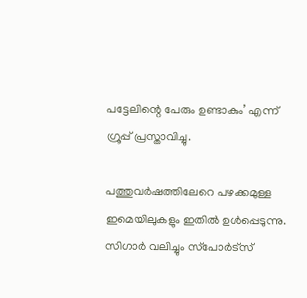പട്ടേലിന്റെ പേരും ഉണ്ടാകും’ എന്ന് ഗ്രൂപ്പ് പ്രസ്താവിച്ചു.

പത്തുവര്‍ഷത്തിലേറെ പഴക്കമുള്ള ഇമെയിലുകളും ഇതില്‍ ഉള്‍പ്പെടുന്നു. സിഗാര്‍ വലിച്ചും സ്‌പോര്‍ട്‌സ്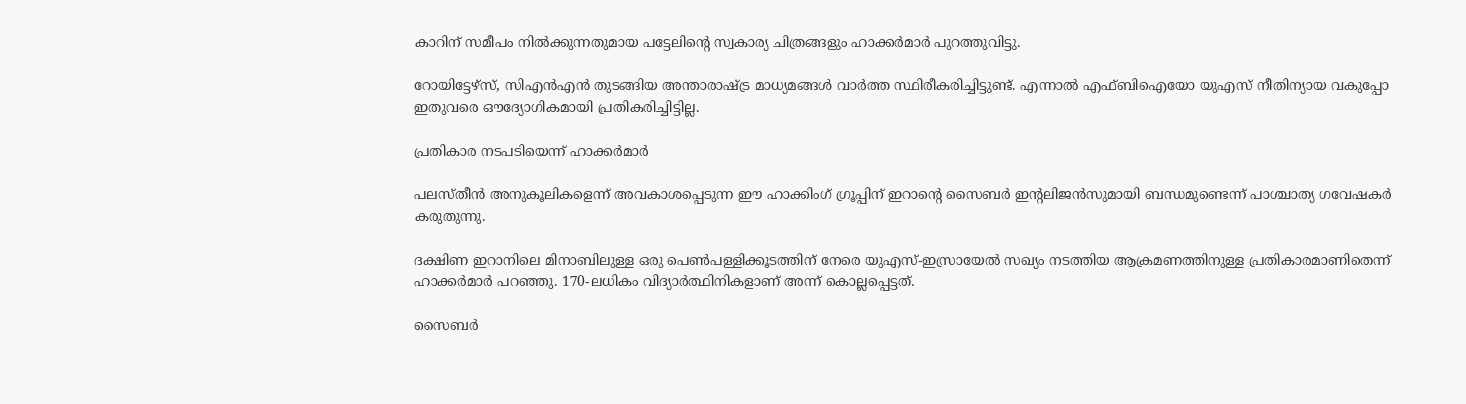കാറിന് സമീപം നില്‍ക്കുന്നതുമായ പട്ടേലിന്റെ സ്വകാര്യ ചിത്രങ്ങളും ഹാക്കര്‍മാര്‍ പുറത്തുവിട്ടു.

റോയിട്ടേഴ്സ്, സിഎന്‍എന്‍ തുടങ്ങിയ അന്താരാഷ്ട്ര മാധ്യമങ്ങള്‍ വാര്‍ത്ത സ്ഥിരീകരിച്ചിട്ടുണ്ട്. എന്നാല്‍ എഫ്ബിഐയോ യുഎസ് നീതിന്യായ വകുപ്പോ ഇതുവരെ ഔദ്യോഗികമായി പ്രതികരിച്ചിട്ടില്ല.

പ്രതികാര നടപടിയെന്ന് ഹാക്കര്‍മാര്‍

പലസ്തീന്‍ അനുകൂലികളെന്ന് അവകാശപ്പെടുന്ന ഈ ഹാക്കിംഗ് ഗ്രൂപ്പിന് ഇറാന്റെ സൈബര്‍ ഇന്റലിജന്‍സുമായി ബന്ധമുണ്ടെന്ന് പാശ്ചാത്യ ഗവേഷകര്‍ കരുതുന്നു.

ദക്ഷിണ ഇറാനിലെ മിനാബിലുള്ള ഒരു പെണ്‍പള്ളിക്കൂടത്തിന് നേരെ യുഎസ്-ഇസ്രായേല്‍ സഖ്യം നടത്തിയ ആക്രമണത്തിനുള്ള പ്രതികാരമാണിതെന്ന് ഹാക്കര്‍മാര്‍ പറഞ്ഞു. 170-ലധികം വിദ്യാര്‍ത്ഥിനികളാണ് അന്ന് കൊല്ലപ്പെട്ടത്.

സൈബര്‍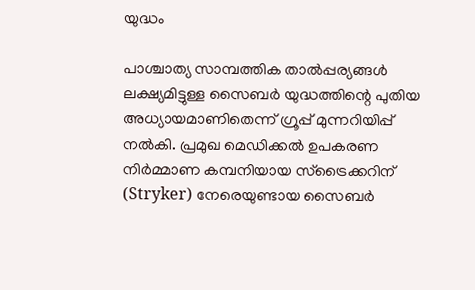യുദ്ധം

പാശ്ചാത്യ സാമ്പത്തിക താല്‍പ്പര്യങ്ങള്‍ ലക്ഷ്യമിട്ടുള്ള സൈബര്‍ യുദ്ധത്തിന്റെ പുതിയ അധ്യായമാണിതെന്ന് ഗ്രൂപ്പ് മുന്നറിയിപ്പ് നല്‍കി. പ്രമുഖ മെഡിക്കല്‍ ഉപകരണ നിര്‍മ്മാണ കമ്പനിയായ സ്ട്രൈക്കറിന് (Stryker) നേരെയുണ്ടായ സൈബര്‍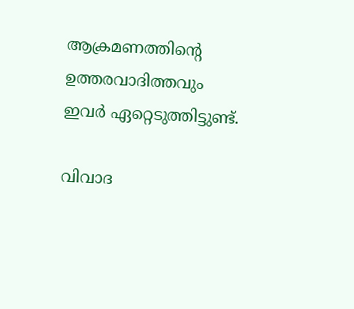ആക്രമണത്തിന്റെ ഉത്തരവാദിത്തവും ഇവര്‍ ഏറ്റെടുത്തിട്ടുണ്ട്.

വിവാദ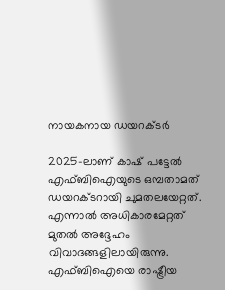നായകനായ ഡയറക്ടര്‍

2025-ലാണ് കാഷ് പട്ടേല്‍ എഫ്ബിഐയുടെ ഒമ്പതാമത് ഡയറക്ടറായി ചുമതലയേറ്റത്. എന്നാല്‍ അധികാരമേറ്റത് മുതല്‍ അദ്ദേഹം വിവാദങ്ങളിലായിരുന്നു. എഫ്ബിഐയെ രാഷ്ട്രീയ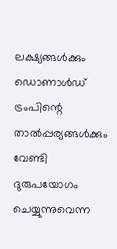ലക്ഷ്യങ്ങള്‍ക്കും ഡൊണാള്‍ഡ് ട്രംപിന്റെ താല്‍പ്പര്യങ്ങള്‍ക്കും വേണ്ടി ദുരുപയോഗം ചെയ്യുന്നുവെന്ന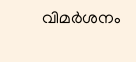വിമര്‍ശനം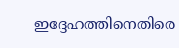ഇദ്ദേഹത്തിനെതിരെ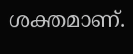ശക്തമാണ്.